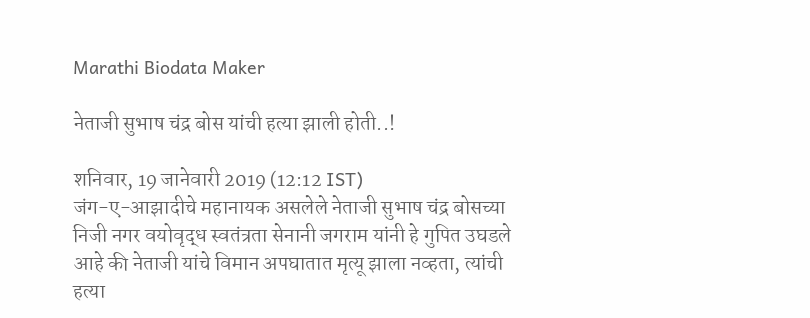Marathi Biodata Maker

नेताजी सुभाष चंद्र बोस यांची हत्या झाली होती..!

शनिवार, 19 जानेवारी 2019 (12:12 IST)
जंग-ए-आझादीचे महानायक असलेले नेताजी सुभाष चंद्र बोसच्या निजी नगर वयोवृद्ध स्वतंत्रता सेनानी जगराम यांनी हे गुपित उघडले आहे की नेताजी यांचे विमान अपघातात मृत्यू झाला नव्हता, त्यांची हत्या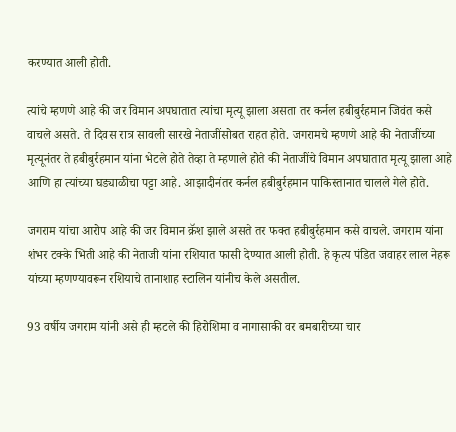करण्यात आली होती.

त्यांचे म्हणणे आहे की जर विमान अपघातात त्यांचा मृत्यू झाला असता तर कर्नल हबीबुर्रहमान जिवंत कसे वाचले असते. ते दिवस रात्र सावली सारखे नेताजींसोबत राहत होते. जगरामचे म्हणणे आहे की नेताजींच्या मृत्यूनंतर ते हबीबुर्रहमान यांना भेटले होते तेव्हा ते म्हणाले होते की नेताजींचे विमान अपघातात मृत्यू झाला आहे आणि हा त्यांच्या घड्याळीचा पट्टा आहे. आझादीनंतर कर्नल हबीबुर्रहमान पाकिस्तानात चालले गेले होते.

जगराम यांचा आरोप आहे की जर विमान क्रॅश झाले असते तर फक्त हबीबुर्रहमान कसे वाचले. जगराम यांना शंभर टक्के भिती आहे की नेताजी यांना रशियात फासी देण्यात आली होती. हे कृत्य पंडित जवाहर लाल नेहरू यांच्या म्हणण्यावरून रशियाचे तानाशाह स्टालिन यांनीच केले असतील.

93 वर्षीय जगराम यांनी असे ही म्हटले की हिरोशिमा व नागासाकी वर बमबारीच्या चार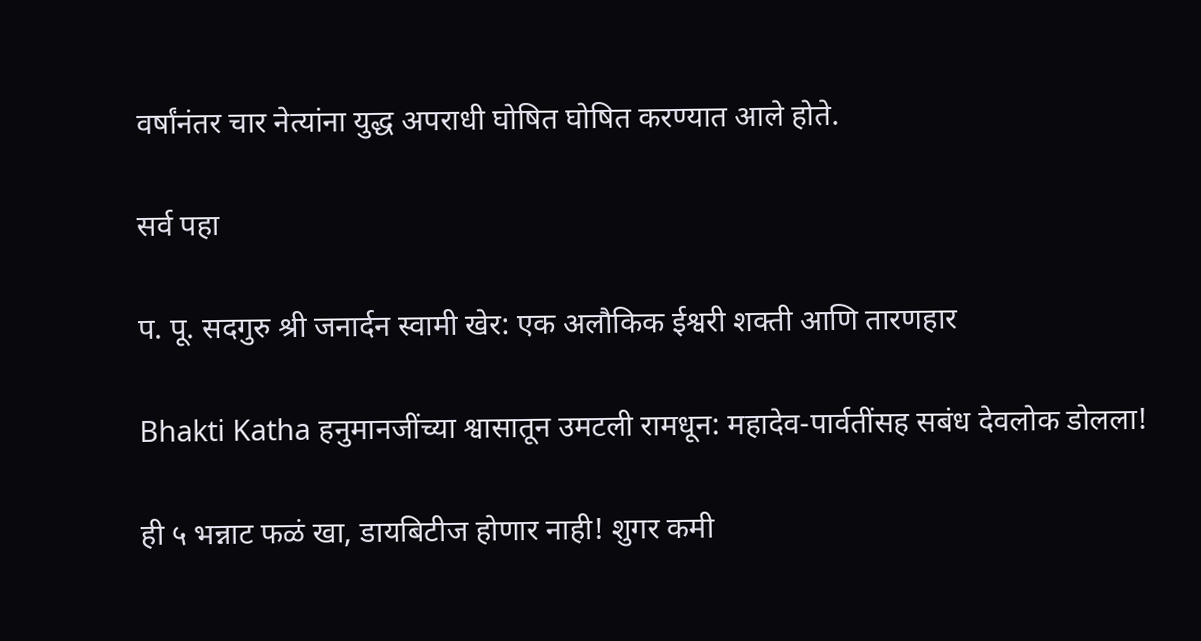वर्षांनंतर चार नेत्यांना युद्ध अपराधी घोषित घोषित करण्यात आले होते.

सर्व पहा

प. पू. सदगुरु श्री जनार्दन स्वामी खेर: एक अलौकिक ईश्वरी शक्ती आणि तारणहार

Bhakti Katha हनुमानजींच्या श्वासातून उमटली रामधून: महादेव-पार्वतींसह सबंध देवलोक डोलला!

ही ५ भन्नाट फळं खा, डायबिटीज होणार नाही! शुगर कमी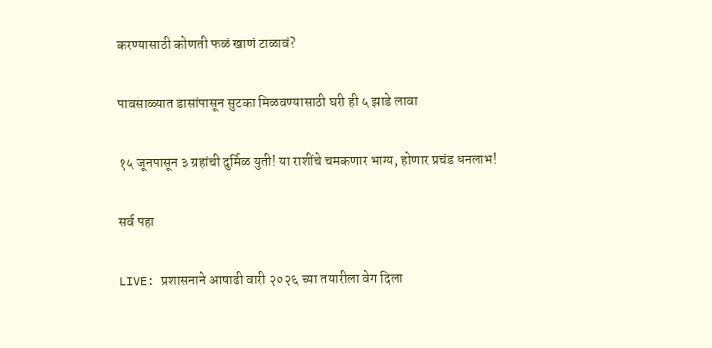करण्यासाठी कोणती फळं खाणं टाळावं?

पावसाळ्यात डासांपासून सुटका मिळवण्यासाठी घरी ही ५ झाडे लावा

१५ जूनपासून ३ ग्रहांची दुर्मिळ युती! या राशींचे चमकणार भाग्य, होणार प्रचंड धनलाभ!

सर्व पहा

LIVE: प्रशासनाने आषाढी वारी २०२६ च्या तयारीला वेग दिला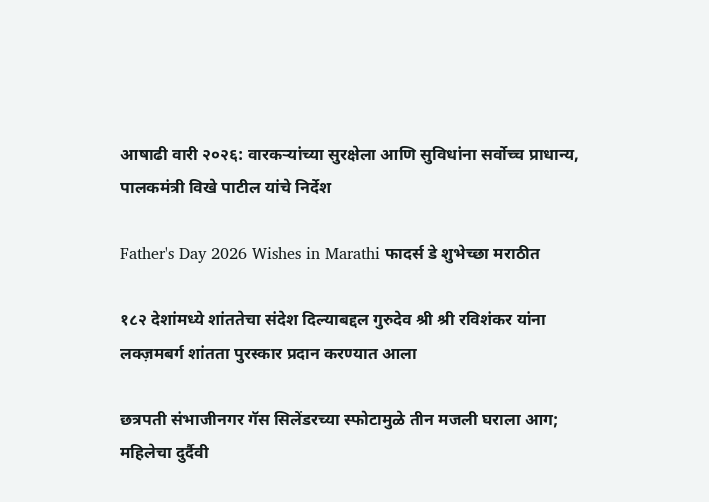आषाढी वारी २०२६: वारकऱ्यांच्या सुरक्षेला आणि सुविधांना सर्वोच्च प्राधान्य, पालकमंत्री विखे पाटील यांचे निर्देश

Father's Day 2026 Wishes in Marathi फादर्स डे शुभेच्छा मराठीत

१८२ देशांमध्ये शांततेचा संदेश दिल्याबद्दल गुरुदेव श्री श्री रविशंकर यांना लक्ज़मबर्ग शांतता पुरस्कार प्रदान करण्यात आला

छत्रपती संभाजीनगर गॅस सिलेंडरच्या स्फोटामुळे तीन मजली घराला आग; महिलेचा दुर्दैवी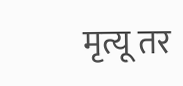मृत्यू तर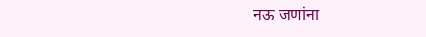नऊ जणांना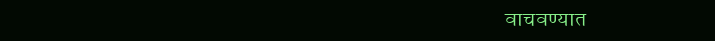वाचवण्यात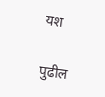यश

पुढील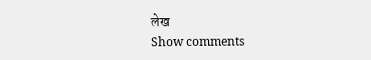लेख
Show comments